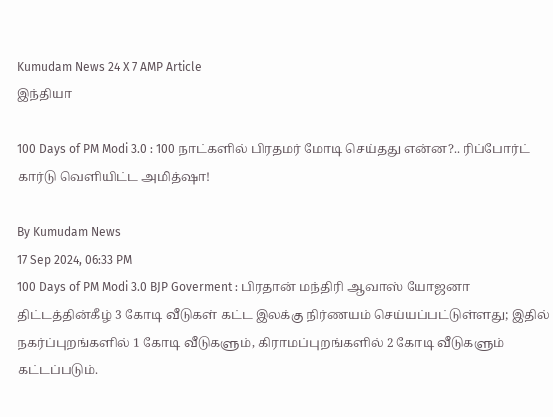Kumudam News 24 X 7 AMP Article
இந்தியா

100 Days of PM Modi 3.0 : 100 நாட்களில் பிரதமர் மோடி செய்தது என்ன?.. ரிப்போர்ட் கார்டு வெளியிட்ட அமித்ஷா!

By Kumudam News
17 Sep 2024, 06:33 PM
100 Days of PM Modi 3.0 BJP Goverment : பிரதான் மந்திரி ஆவாஸ் யோஜனா திட்டத்தின்கீழ் 3 கோடி வீடுகள் கட்ட இலக்கு நிர்ணயம் செய்யப்பட்டுள்ளது; இதில் நகர்ப்புறங்களில் 1 கோடி வீடுகளும், கிராமப்புறங்களில் 2 கோடி வீடுகளும் கட்டப்படும்.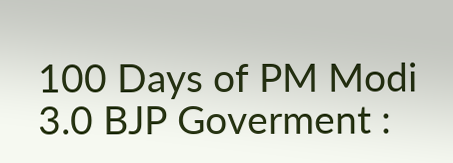100 Days of PM Modi 3.0 BJP Goverment :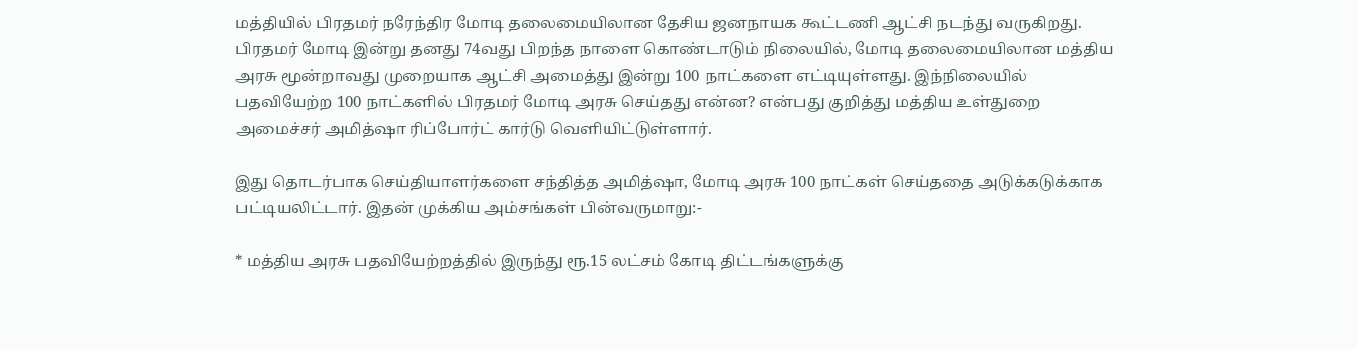மத்தியில் பிரதமர் நரேந்திர மோடி தலைமையிலான தேசிய ஜனநாயக கூட்டணி ஆட்சி நடந்து வருகிறது. பிரதமர் மோடி இன்று தனது 74வது பிறந்த நாளை கொண்டாடும் நிலையில், மோடி தலைமையிலான மத்திய அரசு மூன்றாவது முறையாக ஆட்சி அமைத்து இன்று 100 நாட்களை எட்டியுள்ளது. இந்நிலையில் பதவியேற்ற 100 நாட்களில் பிரதமர் மோடி அரசு செய்தது என்ன? என்பது குறித்து மத்திய உள்துறை அமைச்சர் அமித்ஷா ரிப்போர்ட் கார்டு வெளியிட்டுள்ளார்.

இது தொடர்பாக செய்தியாளர்களை சந்தித்த அமித்ஷா, மோடி அரசு 100 நாட்கள் செய்ததை அடுக்கடுக்காக பட்டியலிட்டார். இதன் முக்கிய அம்சங்கள் பின்வருமாறு:-

* மத்திய அரசு பதவியேற்றத்தில் இருந்து ரூ.15 லட்சம் கோடி திட்டங்களுக்கு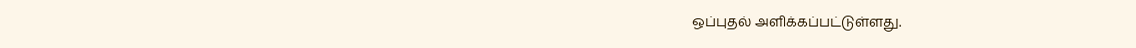ஒப்புதல் அளிக்கப்பட்டுள்ளது.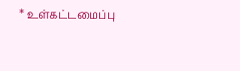* உள்கட்டமைப்பு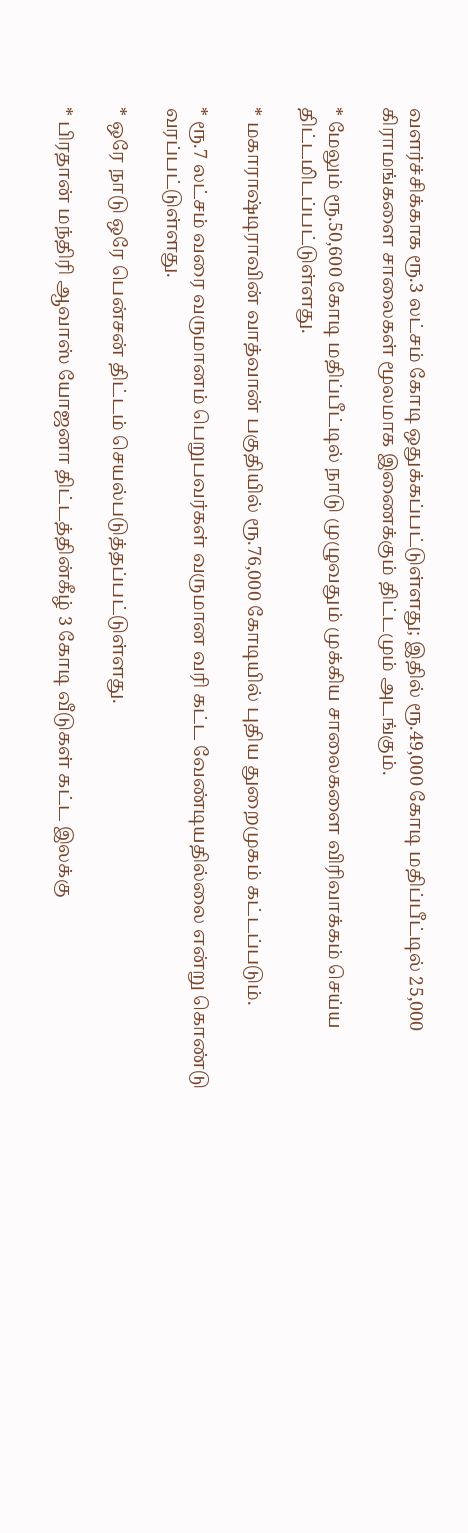வளர்ச்சிக்காக ரூ.3 லட்சம் கோடி ஒதுக்கப்பட்டுள்ளது; இதில் ரூ.49,000 கோடி மதிப்பீட்டில் 25,000 கிராமங்களை சாலைகள் மூலமாக இணைக்கும் திட்டமும் அடங்கும்.

* மேலும் ரூ.50,600 கோடி மதிப்பீட்டில் நாடு முழுவதும் முக்கிய சாலைகளை விரிவாக்கம் செய்ய திட்டமிடப்பட்டுள்ளது.

* மகாராஷ்டிராவின் வாத்வான் பகுதியில் ரூ.76,000 கோடியில் புதிய துறைமுகம் கட்டப்படும்.

* ரூ.7 லட்சம் வரை வருமானம் பெறுபவர்கள் வருமான வரி கட்ட வேண்டியதில்லை என்று கொண்டு வரப்பட்டுள்ளது.

* ஒரே நாடு ஒரே பென்சன் திட்டம் செயல்படுத்தப்பட்டுள்ளது.

* பிரதான் மந்திரி ஆவாஸ் யோஜனா திட்டத்தின்கீழ் 3 கோடி வீடுகள் கட்ட இலக்கு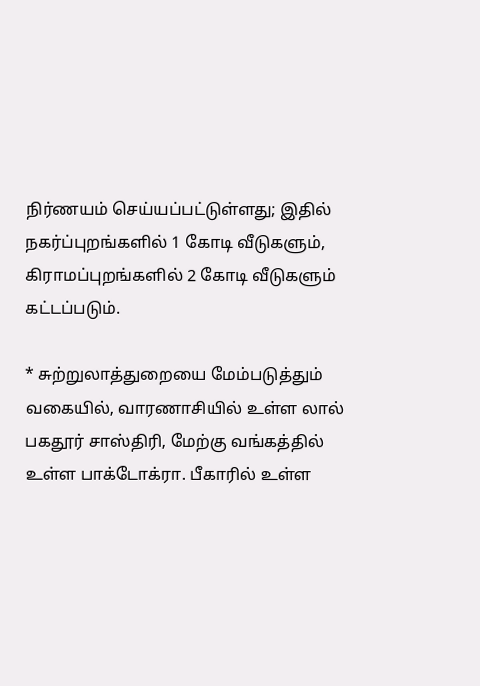நிர்ணயம் செய்யப்பட்டுள்ளது; இதில் நகர்ப்புறங்களில் 1 கோடி வீடுகளும், கிராமப்புறங்களில் 2 கோடி வீடுகளும் கட்டப்படும்.

* சுற்றுலாத்துறையை மேம்படுத்தும் வகையில், வாரணாசியில் உள்ள லால் பகதூர் சாஸ்திரி, மேற்கு வங்கத்தில் உள்ள பாக்டோக்ரா. பீகாரில் உள்ள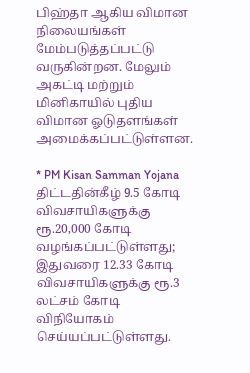பிஹ்தா ஆகிய விமான நிலையங்கள் மேம்படுத்தப்பட்டு வருகின்றன. மேலும் அகட்டி மற்றும் மினிகாயில் புதிய விமான ஓடுதளங்கள் அமைக்கப்பட்டுள்ளன.

* PM Kisan Samman Yojana திட்டதின்கீழ் 9.5 கோடி விவசாயிகளுக்கு ரூ.20,000 கோடி வழங்கப்பட்டுள்ளது; இதுவரை 12.33 கோடி விவசாயிகளுக்கு ரூ.3 லட்சம் கோடி விநியோகம் செய்யப்பட்டுள்ளது.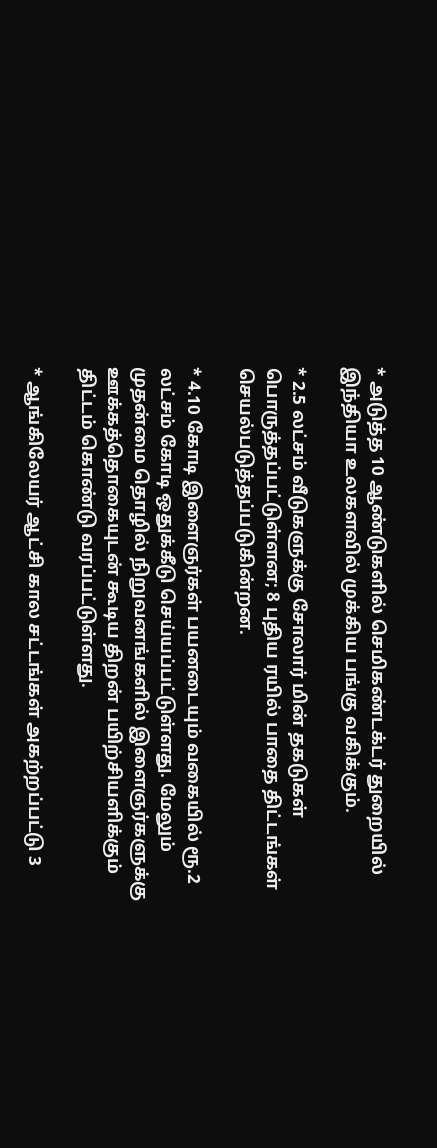* அடுத்த 10 ஆண்டுகளில் செமிகண்டக்டர் துறையில் இந்தியா உலகளவில் முக்கிய பங்கு வகிக்கும்.

* 2.5 லட்சம் வீடுகளுக்கு சோலார் மின் தகடுகள் பொருத்தப்பட்டுள்ளன; 8 புதிய ரயில் பாதை திட்டங்கள் செயல்படுத்தப்படுகின்றன.

* 4.10 கோடி இளைஞர்கள் பயனடையும் வகையில் ரூ.2 லட்சம் கோடி ஒதுக்கீடு செய்யப்பட்டுள்ளது. மேலும் முதன்மை தொழில் நிறுவனங்களில் இளைஞர்களுக்கு ஊக்கத்தொகையுடன் கூடிய திறன் பயிற்சியளிக்கும் திட்டம் கொண்டு வரப்பட்டுள்ளது.

* ஆங்கிலேயர் ஆட்சி கால சட்டங்கள் அகற்றப்பட்டு 3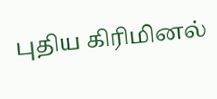புதிய கிரிமினல்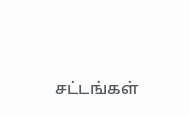சட்டங்கள்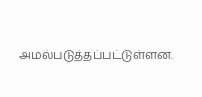அமல்படுத்தப்பட்டுள்ளன.